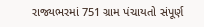રાજ્યભરમાં 751 ગ્રામ પંચાયતો સંપૂર્ણ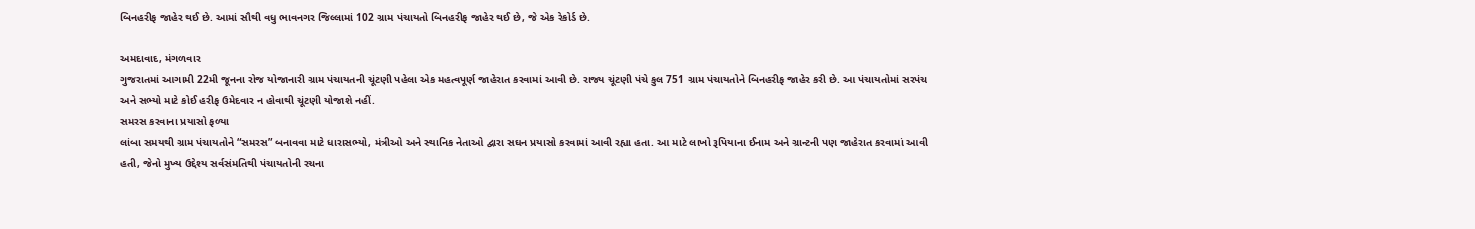બિનહરીફ જાહેર થઈ છે. આમાં સૌથી વધુ ભાવનગર જિલ્લામાં 102 ગ્રામ પંચાયતો બિનહરીફ જાહેર થઈ છે, જે એક રેકોર્ડ છે.

અમદાવાદ, મંગળવાર
ગુજરાતમાં આગામી 22મી જૂનના રોજ યોજાનારી ગ્રામ પંચાયતની ચૂંટણી પહેલા એક મહત્વપૂર્ણ જાહેરાત કરવામાં આવી છે. રાજ્ય ચૂંટણી પંચે કુલ 751 ગ્રામ પંચાયતોને બિનહરીફ જાહેર કરી છે. આ પંચાયતોમાં સરપંચ અને સભ્યો માટે કોઈ હરીફ ઉમેદવાર ન હોવાથી ચૂંટણી યોજાશે નહીં.
સમરસ કરવાના પ્રયાસો ફળ્યા
લાંબા સમયથી ગ્રામ પંચાયતોને “સમરસ” બનાવવા માટે ધારાસભ્યો, મંત્રીઓ અને સ્થાનિક નેતાઓ દ્વારા સઘન પ્રયાસો કરવામાં આવી રહ્યા હતા. આ માટે લાખો રૂપિયાના ઈનામ અને ગ્રાન્ટની પણ જાહેરાત કરવામાં આવી હતી, જેનો મુખ્ય ઉદ્દેશ્ય સર્વસંમતિથી પંચાયતોની રચના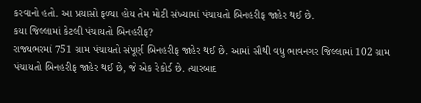કરવાનો હતો. આ પ્રયાસો ફળ્યા હોય તેમ મોટી સંખ્યામાં પંચાયતો બિનહરીફ જાહેર થઈ છે.
કયા જિલ્લામાં કેટલી પંચાયતો બિનહરીફ?
રાજ્યભરમાં 751 ગ્રામ પંચાયતો સંપૂર્ણ બિનહરીફ જાહેર થઈ છે. આમાં સૌથી વધુ ભાવનગર જિલ્લામાં 102 ગ્રામ પંચાયતો બિનહરીફ જાહેર થઈ છે, જે એક રેકોર્ડ છે. ત્યારબાદ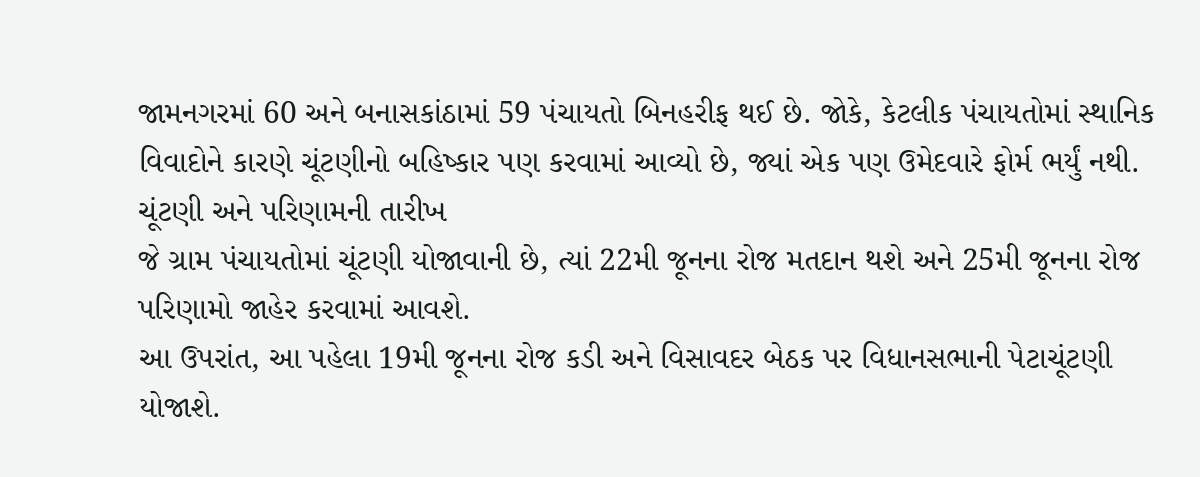જામનગરમાં 60 અને બનાસકાંઠામાં 59 પંચાયતો બિનહરીફ થઈ છે. જોકે, કેટલીક પંચાયતોમાં સ્થાનિક વિવાદોને કારણે ચૂંટણીનો બહિષ્કાર પણ કરવામાં આવ્યો છે, જ્યાં એક પણ ઉમેદવારે ફોર્મ ભર્યું નથી.
ચૂંટણી અને પરિણામની તારીખ
જે ગ્રામ પંચાયતોમાં ચૂંટણી યોજાવાની છે, ત્યાં 22મી જૂનના રોજ મતદાન થશે અને 25મી જૂનના રોજ પરિણામો જાહેર કરવામાં આવશે.
આ ઉપરાંત, આ પહેલા 19મી જૂનના રોજ કડી અને વિસાવદર બેઠક પર વિધાનસભાની પેટાચૂંટણી યોજાશે.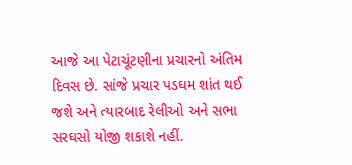આજે આ પેટાચૂંટણીના પ્રચારનો અંતિમ દિવસ છે. સાંજે પ્રચાર પડઘમ શાંત થઈ જશે અને ત્યારબાદ રેલીઓ અને સભા સરઘસો યોજી શકાશે નહીં.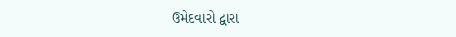ઉમેદવારો દ્વારા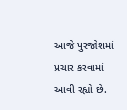આજે પુરજોશમાં પ્રચાર કરવામાં આવી રહ્યો છે.